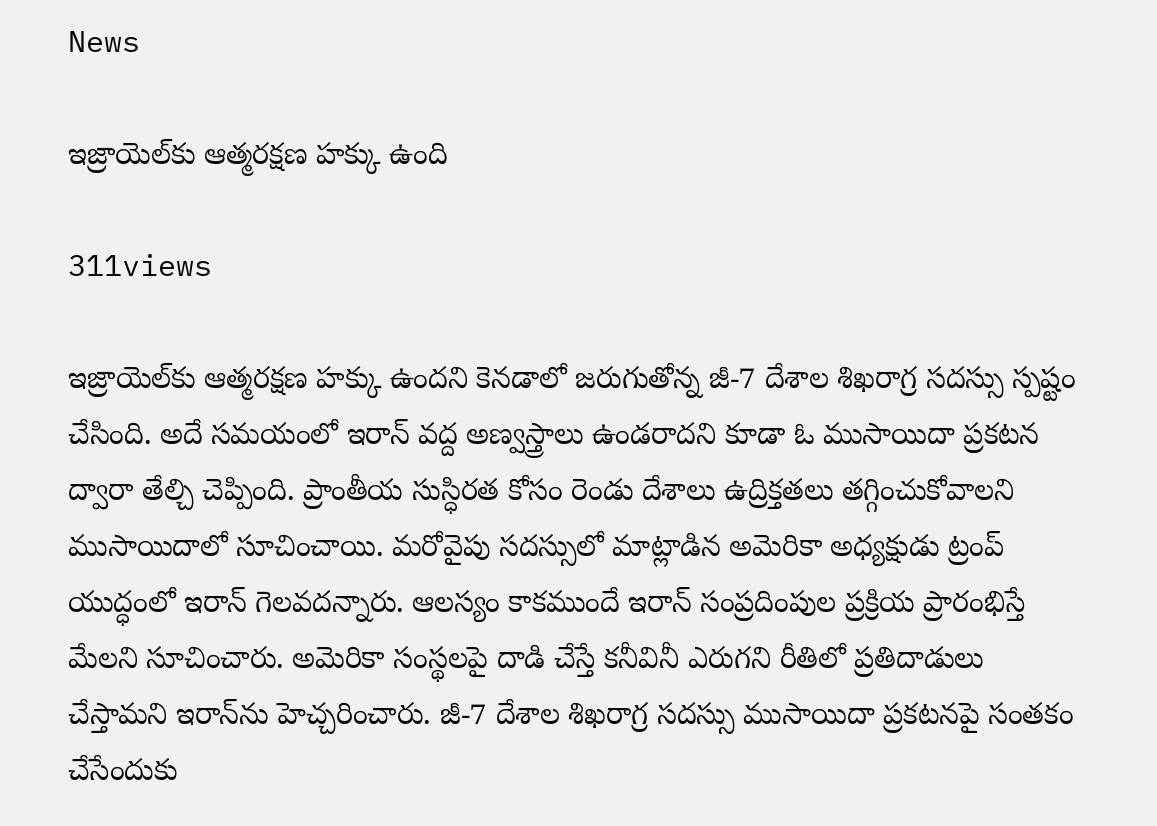News

ఇజ్రాయెల్‌కు ఆత్మరక్షణ హక్కు ఉంది

311views

ఇజ్రాయెల్‌కు ఆత్మరక్షణ హక్కు ఉందని కెనడాలో జరుగుతోన్న జీ-7 దేశాల శిఖరాగ్ర సదస్సు స్పష్టం చేసింది. అదే సమయంలో ఇరాన్‌ వద్ద అణ్వస్త్రాలు ఉండరాదని కూడా ఓ ముసాయిదా ప్రకటన ద్వారా తేల్చి చెప్పింది. ప్రాంతీయ సుస్ధిరత కోసం రెండు దేశాలు ఉద్రిక్తతలు తగ్గించుకోవాలని ముసాయిదాలో సూచించాయి. మరోవైపు సదస్సులో మాట్లాడిన అమెరికా అధ్యక్షుడు ట్రంప్‌ యుద్ధంలో ఇరాన్‌ గెలవదన్నారు. ఆలస్యం కాకముందే ఇరాన్‌ సంప్రదింపుల ప్రక్రియ ప్రారంభిస్తే మేలని సూచించారు. అమెరికా సంస్థలపై దాడి చేస్తే కనీవినీ ఎరుగని రీతిలో ప్రతిదాడులు చేస్తామని ఇరాన్‌ను హెచ్చరించారు. జీ-7 దేశాల శిఖరాగ్ర సదస్సు ముసాయిదా ప్రకటనపై సంతకం చేసేందుకు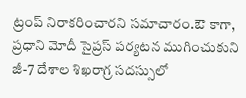ట్రంప్‌ నిరాకరించారని సమాచారం.ఔ కాగా, ప్రధాని మోదీ సైప్రస్‌ పర్యటన ముగించుకుని జీ-7 దేశాల శిఖరాగ్ర సదస్సులో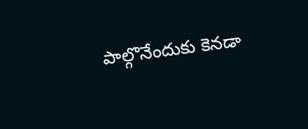పాల్గొనేందుకు కెనడా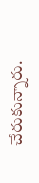చేరుకున్నారు.